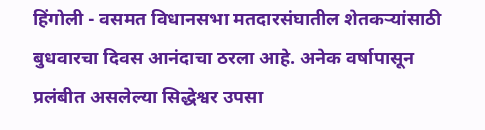हिंगोली - वसमत विधानसभा मतदारसंघातील शेतकऱ्यांसाठी बुधवारचा दिवस आनंदाचा ठरला आहे. अनेक वर्षापासून प्रलंबीत असलेल्या सिद्धेश्वर उपसा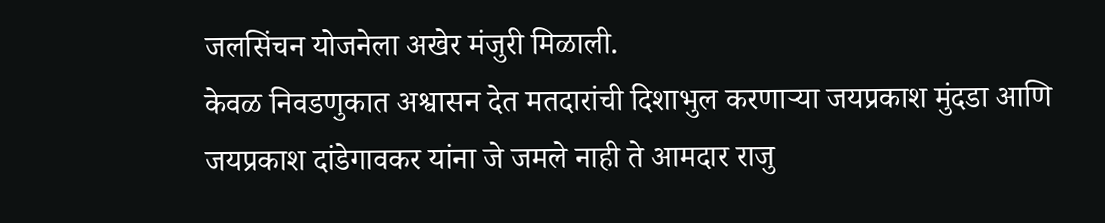जलसिंचन योजनेला अखेर मंजुरी मिळाली.
केवळ निवडणुकात अश्वासन देत मतदारांची दिशाभुल करणाऱ्या जयप्रकाश मुंदडा आणि जयप्रकाश दांडेगावकर यांना जे जमले नाही ते आमदार राजु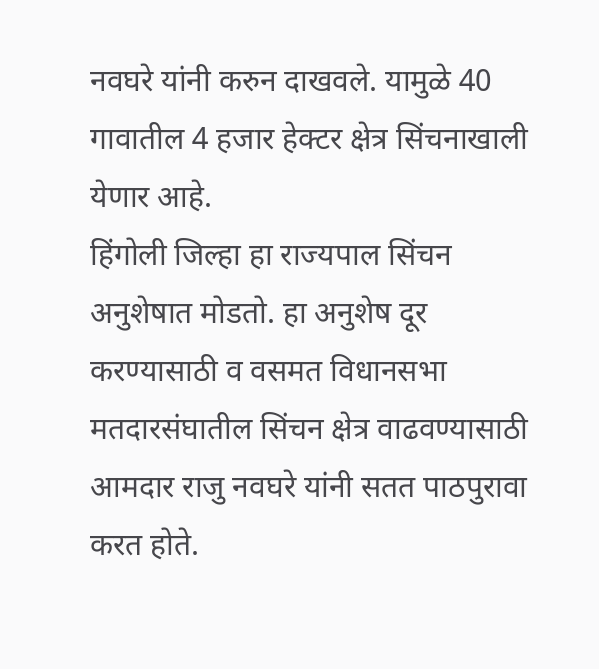नवघरे यांनी करुन दाखवले. यामुळे 40 गावातील 4 हजार हेक्टर क्षेत्र सिंचनाखाली येणार आहे.
हिंगोली जिल्हा हा राज्यपाल सिंचन अनुशेषात मोडतो. हा अनुशेष दूर करण्यासाठी व वसमत विधानसभा मतदारसंघातील सिंचन क्षेत्र वाढवण्यासाठी आमदार राजु नवघरे यांनी सतत पाठपुरावा करत होते.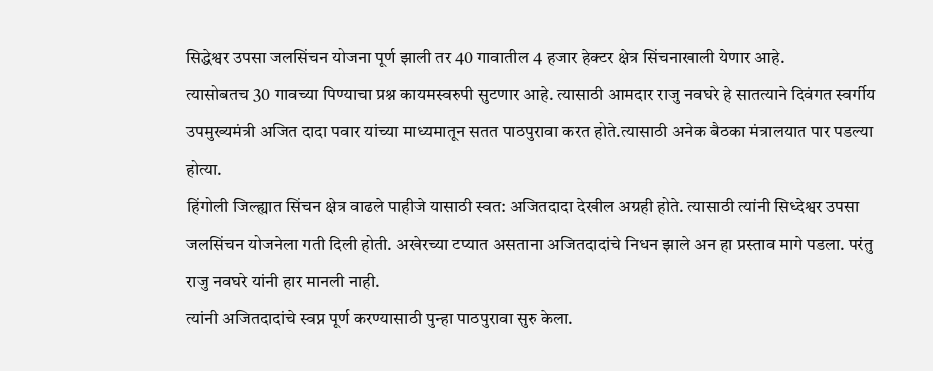सिद्धेश्वर उपसा जलसिंचन योजना पूर्ण झाली तर 40 गावातील 4 हजार हेक्टर क्षेत्र सिंचनाखाली येणार आहे.
त्यासोबतच 30 गावच्या पिण्याचा प्रश्न कायमस्वरुपी सुटणार आहे. त्यासाठी आमदार राजु नवघरे हे सातत्याने दिवंगत स्वर्गीय उपमुख्यमंत्री अजित दादा पवार यांच्या माध्यमातून सतत पाठपुरावा करत होते.त्यासाठी अनेक बैठका मंत्रालयात पार पडल्या होत्या.
हिंगोली जिल्ह्यात सिंचन क्षेत्र वाढले पाहीजे यासाठी स्वत: अजितदादा देखील अग्रही होते. त्यासाठी त्यांनी सिध्देश्वर उपसा जलसिंचन योजनेला गती दिली होती. अखेरच्या टप्यात असताना अजितदादांचे निधन झाले अन हा प्रस्ताव मागे पडला. परंतु राजु नवघरे यांनी हार मानली नाही.
त्यांनी अजितदादांचे स्वप्न पूर्ण करण्यासाठी पुन्हा पाठपुरावा सुरु केला.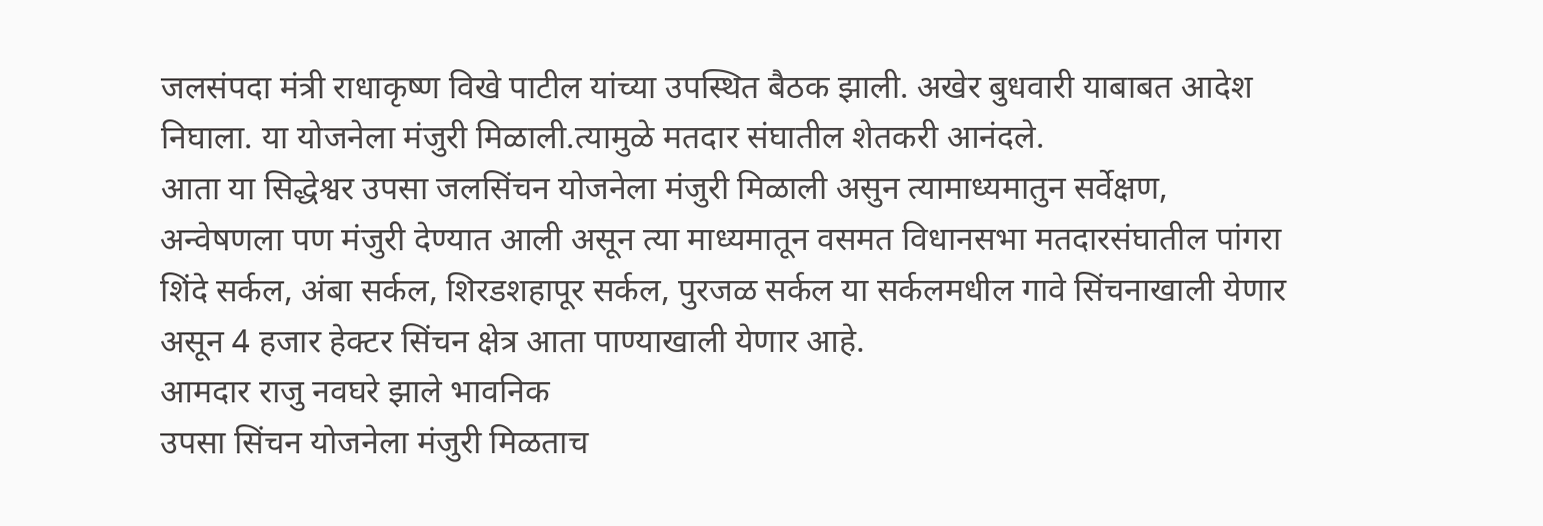जलसंपदा मंत्री राधाकृष्ण विखे पाटील यांच्या उपस्थित बैठक झाली. अखेर बुधवारी याबाबत आदेश निघाला. या योजनेला मंजुरी मिळाली.त्यामुळे मतदार संघातील शेतकरी आनंदले.
आता या सिद्धेश्वर उपसा जलसिंचन योजनेला मंजुरी मिळाली असुन त्यामाध्यमातुन सर्वेक्षण, अन्वेषणला पण मंजुरी देण्यात आली असून त्या माध्यमातून वसमत विधानसभा मतदारसंघातील पांगरा शिंदे सर्कल, अंबा सर्कल, शिरडशहापूर सर्कल, पुरजळ सर्कल या सर्कलमधील गावे सिंचनाखाली येणार असून 4 हजार हेक्टर सिंचन क्षेत्र आता पाण्याखाली येणार आहे.
आमदार राजु नवघरे झाले भावनिक
उपसा सिंचन योजनेला मंजुरी मिळताच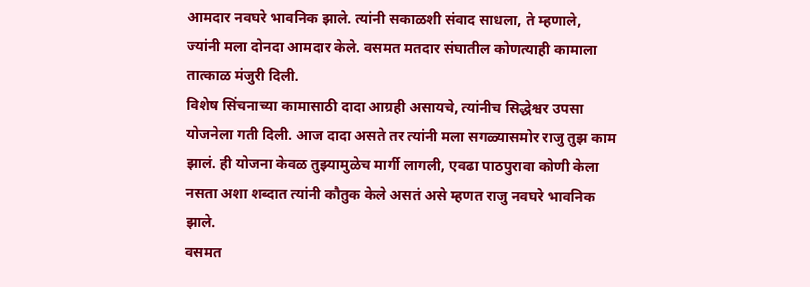आमदार नवघरे भावनिक झाले. त्यांनी सकाळशी संवाद साधला, ते म्हणाले, ज्यांनी मला दोनदा आमदार केले. वसमत मतदार संघातील कोणत्याही कामाला तात्काळ मंजुरी दिली.
विशेष सिंचनाच्या कामासाठी दादा आग्रही असायचे, त्यांनीच सिद्धेश्वर उपसा योजनेला गती दिली. आज दादा असते तर त्यांनी मला सगळ्यासमोर राजु तुझ काम झालं. ही योजना केवळ तुझ्यामुळेच मार्गी लागली, एवढा पाठपुरावा कोणी केला नसता अशा शब्दात त्यांनी कौतुक केले असतं असे म्हणत राजु नवघरे भावनिक झाले.
वसमत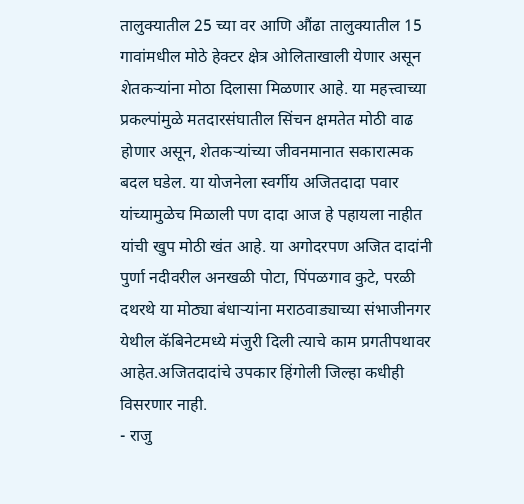तालुक्यातील 25 च्या वर आणि औंढा तालुक्यातील 15 गावांमधील मोठे हेक्टर क्षेत्र ओलिताखाली येणार असून शेतकऱ्यांना मोठा दिलासा मिळणार आहे. या महत्त्वाच्या प्रकल्पांमुळे मतदारसंघातील सिंचन क्षमतेत मोठी वाढ होणार असून, शेतकऱ्यांच्या जीवनमानात सकारात्मक बदल घडेल. या योजनेला स्वर्गीय अजितदादा पवार यांच्यामुळेच मिळाली पण दादा आज हे पहायला नाहीत यांची खुप मोठी खंत आहे. या अगोदरपण अजित दादांनी पुर्णा नदीवरील अनखळी पोटा, पिंपळगाव कुटे, परळी दथरथे या मोठ्या बंधाऱ्यांना मराठवाड्याच्या संभाजीनगर येथील कॅबिनेटमध्ये मंजुरी दिली त्याचे काम प्रगतीपथावर आहेत.अजितदादांचे उपकार हिंगोली जिल्हा कधीही विसरणार नाही.
- राजु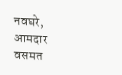नवघरे, आमदार वसमत